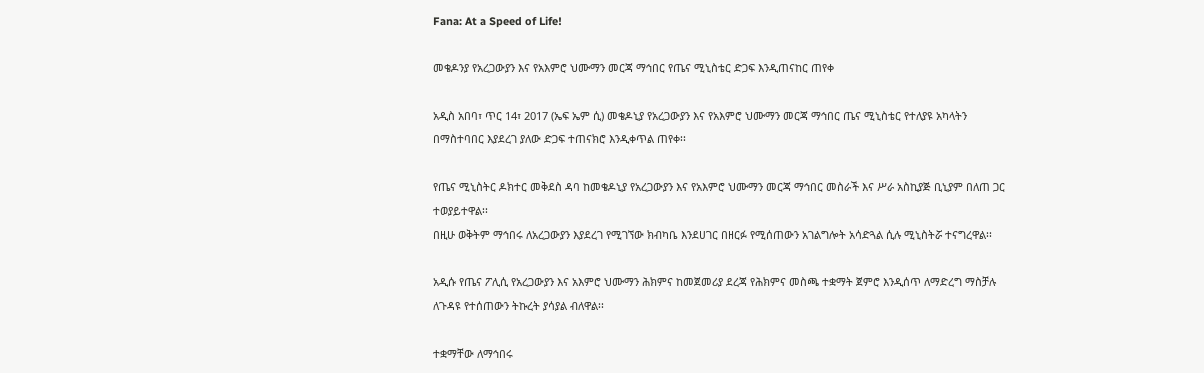Fana: At a Speed of Life!

መቄዶንያ የአረጋውያን እና የአእምሮ ህሙማን መርጃ ማኅበር የጤና ሚኒስቴር ድጋፍ እንዲጠናከር ጠየቀ

አዲስ አበባ፣ ጥር 14፣ 2017 (ኤፍ ኤም ሲ) መቄዶኒያ የአረጋውያን እና የአእምሮ ህሙማን መርጃ ማኅበር ጤና ሚኒስቴር የተለያዩ አካላትን በማስተባበር እያደረገ ያለው ድጋፍ ተጠናክሮ እንዲቀጥል ጠየቀ፡፡

የጤና ሚኒስትር ዶክተር መቅደስ ዳባ ከመቄዶኒያ የአረጋውያን እና የአእምሮ ህሙማን መርጃ ማኅበር መስራች እና ሥራ አስኪያጅ ቢኒያም በለጠ ጋር ተወያይተዋል፡፡
በዚሁ ወቅትም ማኅበሩ ለአረጋውያን እያደረገ የሚገኘው ክብካቤ እንደሀገር በዘርፉ የሚሰጠውን አገልግሎት አሳድጓል ሲሉ ሚኒስትሯ ተናግረዋል፡፡

አዲሱ የጤና ፖሊሲ የአረጋውያን እና አእምሮ ህሙማን ሕክምና ከመጀመሪያ ደረጃ የሕክምና መስጫ ተቋማት ጀምሮ እንዲሰጥ ለማድረግ ማስቻሉ ለጉዳዩ የተሰጠውን ትኩረት ያሳያል ብለዋል፡፡

ተቋማቸው ለማኅበሩ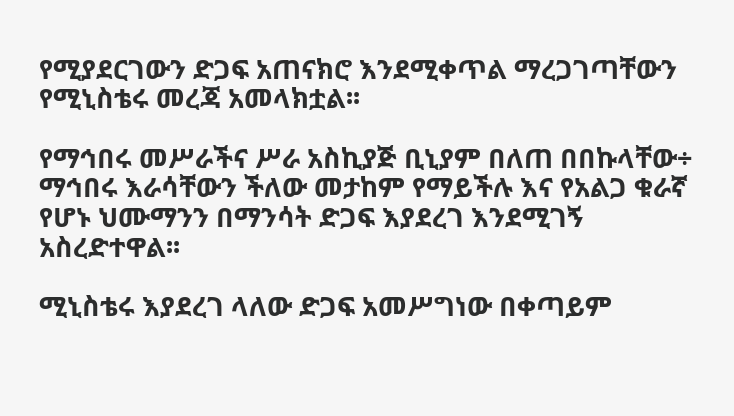የሚያደርገውን ድጋፍ አጠናክሮ እንደሚቀጥል ማረጋገጣቸውን የሚኒስቴሩ መረጃ አመላክቷል፡፡

የማኅበሩ መሥራችና ሥራ አስኪያጅ ቢኒያም በለጠ በበኩላቸው÷ ማኅበሩ እራሳቸውን ችለው መታከም የማይችሉ እና የአልጋ ቁራኛ የሆኑ ህሙማንን በማንሳት ድጋፍ እያደረገ እንደሚገኝ አስረድተዋል፡፡

ሚኒስቴሩ እያደረገ ላለው ድጋፍ አመሥግነው በቀጣይም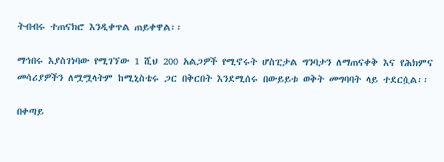ትብብሩ ተጠናክሮ እንዲቀጥል ጠይቀዋል፡፡

ማኅበሩ እያስገነባው የሚገኘው 1 ሺህ 200 አልጋዎች የሚኖሩት ሆስፒታል ግንባታን ለማጠናቀቅ እና የሕክምና መሳሪያዎችን ለሟሟላትም ከሚኒስቴሩ ጋር በቅርበት እንደሚሰሩ በውይይቱ ወቅት መግባባት ላይ ተደርሷል፡፡

በቀጣይ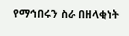የማኅበሩን ስራ በዘላቂነት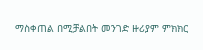ማስቀጠል በሚቻልበት መንገድ ዙሪያም ምክክር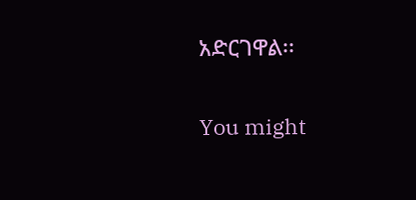አድርገዋል፡፡

You might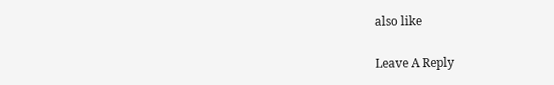also like

Leave A Reply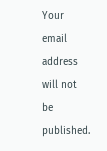Your email address will not be published.